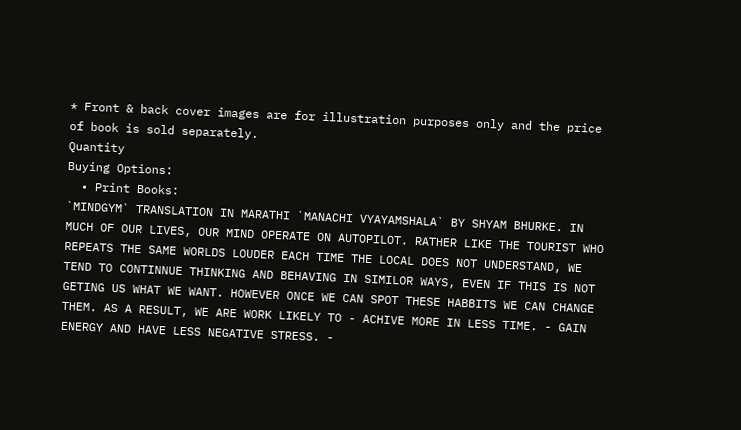* Front & back cover images are for illustration purposes only and the price of book is sold separately.
Quantity
Buying Options:
  • Print Books:
`MINDGYM` TRANSLATION IN MARATHI `MANACHI VYAYAMSHALA` BY SHYAM BHURKE. IN MUCH OF OUR LIVES, OUR MIND OPERATE ON AUTOPILOT. RATHER LIKE THE TOURIST WHO REPEATS THE SAME WORLDS LOUDER EACH TIME THE LOCAL DOES NOT UNDERSTAND, WE TEND TO CONTINNUE THINKING AND BEHAVING IN SIMILOR WAYS, EVEN IF THIS IS NOT GETING US WHAT WE WANT. HOWEVER ONCE WE CAN SPOT THESE HABBITS WE CAN CHANGE THEM. AS A RESULT, WE ARE WORK LIKELY TO - ACHIVE MORE IN LESS TIME. - GAIN ENERGY AND HAVE LESS NEGATIVE STRESS. -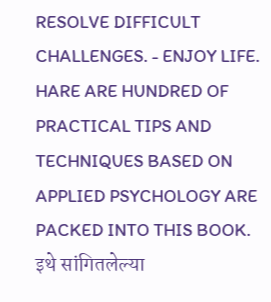RESOLVE DIFFICULT CHALLENGES. - ENJOY LIFE. HARE ARE HUNDRED OF PRACTICAL TIPS AND TECHNIQUES BASED ON APPLIED PSYCHOLOGY ARE PACKED INTO THIS BOOK.
इथे सांगितलेल्या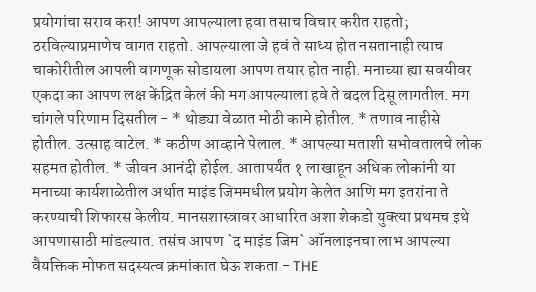प्रयोगांचा सराव करा! आपण आपल्याला हवा तसाच विचार करीत राहतो; ठरविल्याप्रमाणेच वागत राहतो. आपल्याला जे हवं ते साध्य होत नसतानाही त्याच चाकोरीतील आपली वागणूक सोडायला आपण तयार होत नाही. मनाच्या ह्या सवयीवर एकदा का आपण लक्ष केंद्रित केलं की मग आपल्याला हवे ते बदल दिसू लागतील. मग चांगले परिणाम दिसतील - * थोड्या वेळात मोठी कामे होतील. * तणाव नाहीसे होतील. उत्साह वाटेल. * कठीण आव्हाने पेलाल. * आपल्या मताशी सभोवतालचे लोक सहमत होतील. * जीवन आनंदी होईल. आतापर्यंत १ लाखाहून अधिक लोकांनी या मनाच्या कार्यशाळेतील अर्थात माइंड जिममधील प्रयोग केलेत आणि मग इतरांना ते करण्याची शिफारस केलीय. मानसशास्त्रावर आधारित अशा शेकडो युक्त्या प्रथमच इथे आपणासाठी मांडल्यात. तसंच आपण `द माइंड जिम` ऑनलाइनचा लाभ आपल्या वैयक्तिक मोफत सदस्यत्व क्रमांकात घेऊ शकता - THE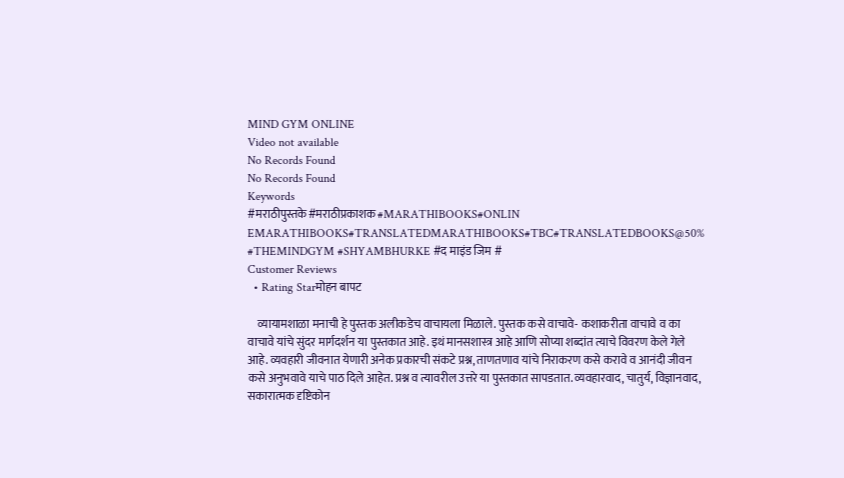MIND GYM ONLINE
Video not available
No Records Found
No Records Found
Keywords
#मराठीपुस्तके#मराठीप्रकाशक #MARATHIBOOKS#ONLIN EMARATHIBOOKS#TRANSLATEDMARATHIBOOKS#TBC#TRANSLATEDBOOKS@50% #THEMINDGYM #SHYAMBHURKE #द माइंड जिम #
Customer Reviews
  • Rating Starमोहन बापट

    व्यायामशाळा मनाची हे पुस्तक अलीकडेच वाचायला मिळाले. पुस्तक कसे वाचावे- कशाकरीता वाचावे व का वाचावे यांचे सुंदर मार्गदर्शन या पुस्तकात आहे. इथं मानसशास्त्र आहे आणि सोप्या शब्दांत त्याचे विवरण केले गेले आहे. व्यवहारी जीवनात येणारी अनेक प्रकारची संकटे प्रश्न, ताणतणाव यांचे निराकरण कसे करावे व आनंदी जीवन कसे अनुभवावे याचे पाठ दिले आहेत. प्रश्न व त्यावरील उत्तरे या पुस्तकात सापडतात. व्यवहारवाद, चातुर्य, विज्ञानवाद, सकारात्मक दृष्टिकोन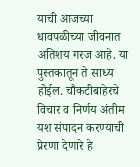याची आजच्या धावपळीच्या जीवनात अतिशय गरज आहे. या पुस्तकातून ते साध्य होईल. चौकटीबाहेरचे विचार व निर्णय अंतीम यश संपादन करण्याची प्रेरणा देणारे हे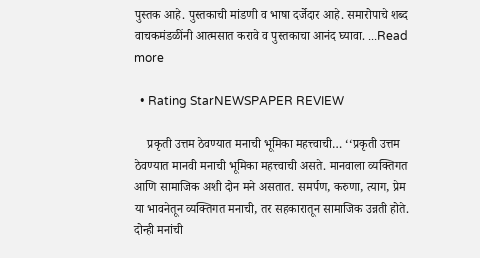पुस्तक आहे. पुस्तकाची मांडणी व भाषा दर्जेदार आहे. समारोपाचे शब्द वाचकमंडळींनी आत्मसात करावे व पुस्तकाचा आनंद घ्यावा. ...Read more

  • Rating StarNEWSPAPER REVIEW

    प्रकृती उत्तम ठेवण्यात मनाची भूमिका महत्त्वाची… ‘‘प्रकृती उत्तम ठेवण्यात मानवी मनाची भूमिका महत्त्वाची असते. मानवाला व्यक्तिगत आणि सामाजिक अशी दोन मने असतात. समर्पण, करुणा, त्याग, प्रेम या भावनेतून व्यक्तिगत मनाची, तर सहकारातून सामाजिक उन्नती होते. दोन्ही मनांची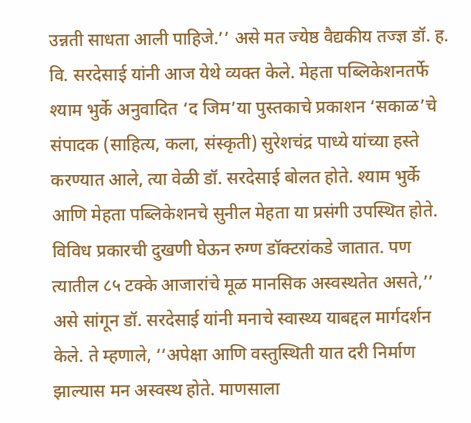उन्नती साधता आली पाहिजे.’’ असे मत ज्येष्ठ वैद्यकीय तज्ज्ञ डॉ. ह. वि. सरदेसाई यांनी आज येथे व्यक्त केले. मेहता पब्लिकेशनतर्फे श्याम भुर्के अनुवादित ‘द जिम’या पुस्तकाचे प्रकाशन ‘सकाळ’चे संपादक (साहित्य, कला, संस्कृती) सुरेशचंद्र पाध्ये यांच्या हस्ते करण्यात आले, त्या वेळी डॉ. सरदेसाई बोलत होते. श्याम भुर्के आणि मेहता पब्लिकेशनचे सुनील मेहता या प्रसंगी उपस्थित होते. विविध प्रकारची दुखणी घेऊन रुग्ण डॉक्टरांकडे जातात. पण त्यातील ८५ टक्के आजारांचे मूळ मानसिक अस्वस्थतेत असते,’’ असे सांगून डॉ. सरदेसाई यांनी मनाचे स्वास्थ्य याबद्दल मार्गदर्शन केले. ते म्हणाले, ‘‘अपेक्षा आणि वस्तुस्थिती यात दरी निर्माण झाल्यास मन अस्वस्थ होते. माणसाला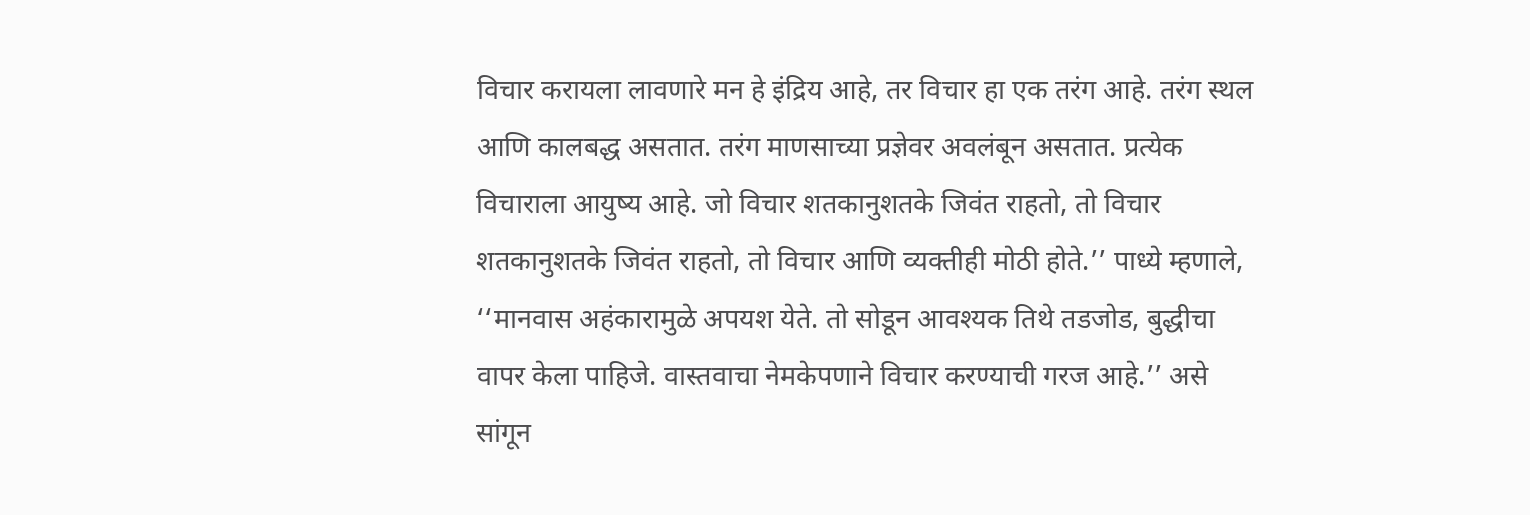विचार करायला लावणारे मन हे इंद्रिय आहे, तर विचार हा एक तरंग आहे. तरंग स्थल आणि कालबद्ध असतात. तरंग माणसाच्या प्रज्ञेवर अवलंबून असतात. प्रत्येक विचाराला आयुष्य आहे. जो विचार शतकानुशतके जिवंत राहतो, तो विचार शतकानुशतके जिवंत राहतो, तो विचार आणि व्यक्तीही मोठी होते.’’ पाध्ये म्हणाले, ‘‘मानवास अहंकारामुळे अपयश येते. तो सोडून आवश्यक तिथे तडजोड, बुद्धीचा वापर केला पाहिजे. वास्तवाचा नेमकेपणाने विचार करण्याची गरज आहे.’’ असे सांगून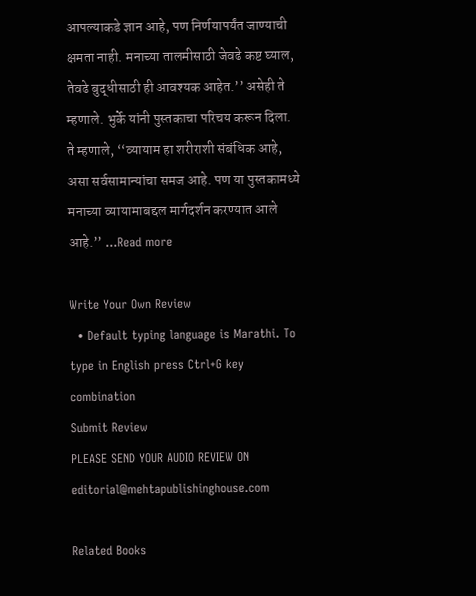आपल्याकडे ज्ञान आहे, पण निर्णयापर्यंत जाण्याची क्षमता नाही. मनाच्या तालमीसाठी जेवढे कष्ट घ्याल, तेवढे बुद्धीसाठी ही आवश्यक आहेत.’’ असेही ते म्हणाले. भुर्के यांनी पुस्तकाचा परिचय करून दिला. ते म्हणाले, ‘‘व्यायाम हा शरीराशी संबंधिक आहे, असा सर्वसामान्यांचा समज आहे. पण या पुस्तकामध्ये मनाच्या व्यायामाबद्दल मार्गदर्शन करण्यात आले आहे.’’ ...Read more

Write Your Own Review
  • Default typing language is Marathi. To type in English press Ctrl+G key combination
Submit Review
PLEASE SEND YOUR AUDIO REVIEW ON editorial@mehtapublishinghouse.com

Related Books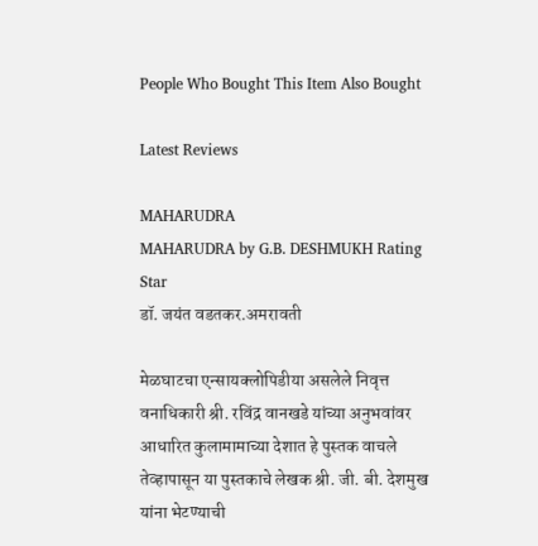People Who Bought This Item Also Bought

Latest Reviews

MAHARUDRA
MAHARUDRA by G.B. DESHMUKH Rating Star
डॉ. जयंत वडतकर.अमरावती

मेळघाटचा एन्सायक्लोपिडीया असलेले निवृत्त वनाधिकारी श्री. रविंद्र वानखडे यांच्या अनुभवांवर आधारित कुलामामाच्या देशात हे पुस्तक वाचले तेव्हापासून या पुस्तकाचे लेखक श्री. जी. बी. देशमुख यांना भेटण्याची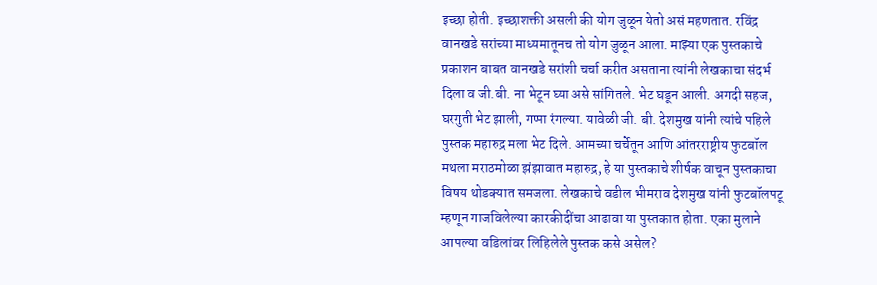इच्छा होती. इच्छाशक्ती असली की योग जुळून येतो असं महणतात. रविंद्र वानखडे सरांच्या माध्यमातूनच तो योग जुळून आला. माझ्या एक पुस्तकाचे प्रकाशन बाबत वानखडे सरांशी चर्चा करीत असताना त्यांनी लेखकाचा संदर्भ दिला व जी.बी. ना भेटून घ्या असे सांगितले. भेट घडून आली. अगदी सहज, घरगुती भेट झाली, गप्पा रंगल्या. यावेळी जी. बी. देशमुख यांनी त्यांचे पहिले पुस्तक महारुद्र मला भेट दिले. आमच्या चर्चेतून आणि आंतरराष्ट्रीय फुटबॉल मथला मराठमोळा झंझावात महारुद्र, हे या पुस्तकाचे शीर्षक वाचून पुस्तकाचा विषय थोडक्यात समजला. लेखकाचे वडील भीमराव देशमुख यांनी फुटबॉलपटू म्हणून गाजविलेल्या कारकीदींचा आढावा या पुस्तकात होता. एका मुलाने आपल्या वडिलांवर लिहिलेले पुस्तक कसे असेल?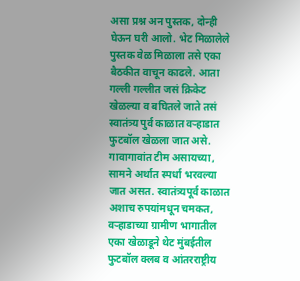असा प्रश्न अन पुस्तक, दोन्ही घेऊन घरी आलो. भेट मिळालेले पुस्तक वेळ मिळाला तसे एका बैठकीत वाचून काढले. आता गल्ली गल्लीत जसं क्रिकेट खेळल्या व बघितले जाते तसं स्वातंत्र्य पुर्व काळात वऱ्हाडात फुटबॉल खेळला जात असे. गावागावांत टीम असायच्या, सामने अर्थात स्पर्धा भरवल्या जात असत. स्वातंत्र्यपूर्व काळात अशाच रुपयांमधून चमकत, वऱ्हाडाच्या ग्रामीण भागातील एका खेळाडूने थेट मुंबईतील फुटबॉल क्लब व आंतरराष्ट्रीय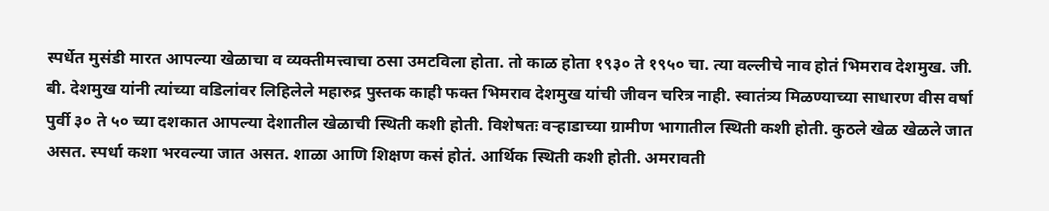स्पर्धेत मुसंडी मारत आपल्या खेळाचा व व्यक्तीमत्त्वाचा ठसा उमटविला होता. तो काळ होता १९३० ते १९५० चा. त्या वल्लीचे नाव होतं भिमराव देशमुख. जी. बी. देशमुख यांनी त्यांच्या वडिलांवर लिहिलेले महारुद्र पुस्तक काही फक्त भिमराव देशमुख यांची जीवन चरित्र नाही. स्वातंत्र्य मिळण्याच्या साधारण वीस वर्षा पुर्वी ३० ते ५० च्या दशकात आपल्या देशातील खेळाची स्थिती कशी होती. विशेषतः वऱ्हाडाच्या ग्रामीण भागातील स्थिती कशी होती. कुठले खेळ खेळले जात असत. स्पर्धा कशा भरवल्या जात असत. शाळा आणि शिक्षण कसं होतं. आर्थिक स्थिती कशी होती. अमरावती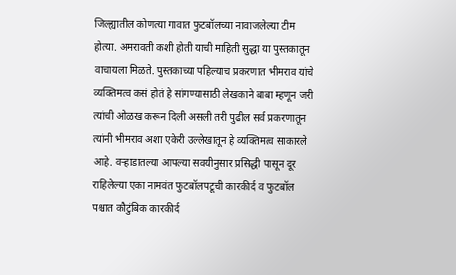जिल्ह्यातील कोणत्या गावात फुटबॉलच्या नावाजलेल्या टीम होत्या. अमरावती कशी होती याची माहिती सुद्धा या पुस्तकातून वाचायला मिळते. पुस्तकाच्या पहिल्याच प्रकरणात भीमराव यांचे व्यक्तिमत्व कसं होतं हे सांगण्यासाठी लेखकाने बाबा म्हणून जरी त्यांची ओळख करून दिली असली तरी पुढील सर्व प्रकरणातून त्यांनी भीमराव अशा एकेरी उल्लेखातून हे व्यक्तिमत्व साकारले आहे. वऱ्हाडातल्या आपल्या सवयीनुसार प्रसिद्धी पासून दूर राहिलेल्या एका नामवंत फुटबॉलपटूची कारकीर्द व फुटबॉल पश्चात कौटुंबिक कारकीर्द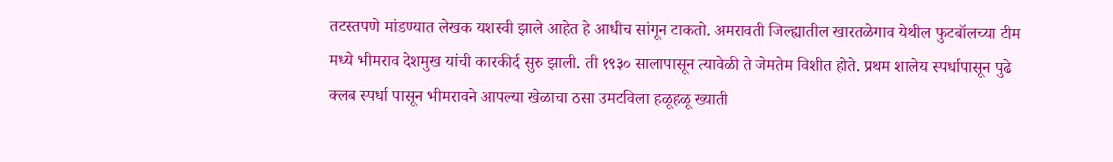तटस्तपणे मांडण्यात लेखक यशस्वी झाले आहेत हे आधीच सांगून टाकतो. अमरावती जिल्ह्यातील खारतळेगाव येथील फुटबॉलच्या टीम मध्ये भीमराव देशमुख यांची कारकीर्द सुरु झाली. ती १९३० सालापासून त्यावेळी ते जेमतेम विशीत होते. प्रथम शालेय स्पर्धापासून पुढे क्लब स्पर्धा पासून भीमरावने आपल्या खेळाचा ठसा उमटविला हळूहळू ख्याती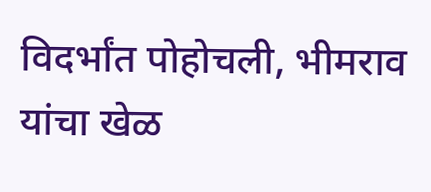विदर्भांत पोहोचली, भीमराव यांचा खेळ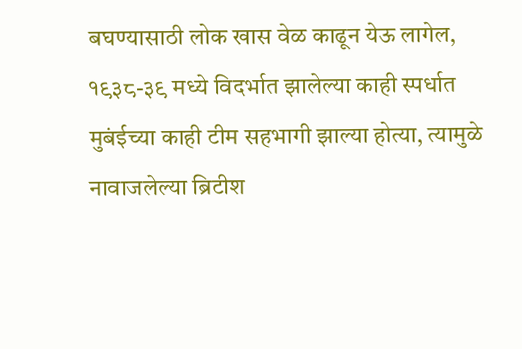बघण्यासाठी लोक खास वेळ काढून येऊ लागेल, १९३८-३९ मध्ये विदर्भात झालेल्या काही स्पर्धात मुबंईच्या काही टीम सहभागी झाल्या होत्या, त्यामुळे नावाजलेल्या ब्रिटीश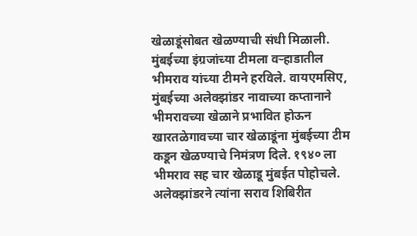खेळाडूंसोबत खेळण्याची संधी मिळाली. मुंबईच्या इंग्रजांच्या टीमला वऱ्हाडातील भीमराव यांच्या टीमने हरविले. वायएमसिए, मुंबईच्या अलेक्झांडर नावाच्या कप्तानाने भीमरावच्या खेळाने प्रभावित होऊन खारतळेगावच्या चार खेळाडूंना मुंबईच्या टीम कडून खेळण्याचे निमंत्रण दिले. १९४० ला भीमराव सह चार खेळाडू मुंबईत पोहोचले. अलेक्झांडरने त्यांना सराव शिबिरीत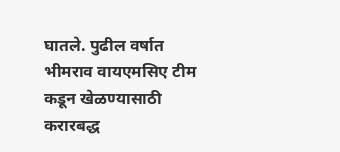घातले. पुढील वर्षात भीमराव वायएमसिए टीम कडून खेळण्यासाठी करारबद्ध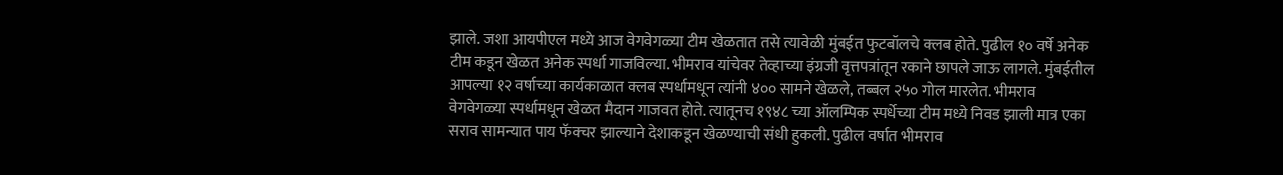झाले. जशा आयपीएल मध्ये आज वेगवेगळ्या टीम खेळतात तसे त्यावेळी मुंबईत फुटबॉलचे क्लब होते. पुढील १० वर्षे अनेक टीम कडून खेळत अनेक स्पर्धा गाजविल्या. भीमराव यांचेवर तेव्हाच्या इंग्रजी वृत्तपत्रांतून रकाने छापले जाऊ लागले. मुंबईतील आपल्या १२ वर्षाच्या कार्यकाळात क्लब स्पर्धामधून त्यांनी ४०० सामने खेळले, तब्बल २५० गोल मारलेत. भीमराव वेगवेगळ्या स्पर्धामधून खेळत मैदान गाजवत होते. त्यातूनच १९४८ च्या ऑलम्पिक स्पर्धेच्या टीम मध्ये निवड झाली मात्र एका सराव सामन्यात पाय फॅक्चर झाल्याने देशाकडून खेळण्याची संधी हुकली. पुढील वर्षात भीमराव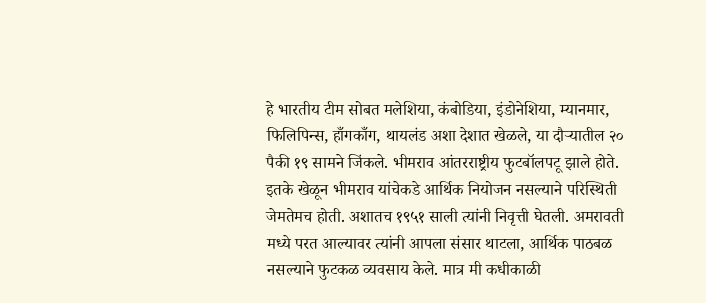हे भारतीय टीम सोबत मलेशिया, कंबोडिया, इंडोनेशिया, म्यानमार, फिलिपिन्स, हाँगकाँग, थायलंड अशा देशात खेळले, या दौऱ्यातील २० पैकी १९ सामने जिंकले. भीमराव आंतरराष्ट्रीय फुटबॉलपटू झाले होते. इतके खेळून भीमराव यांचेकडे आर्थिक नियोजन नसल्याने परिस्थिती जेमतेमच होती. अशातच १९५१ साली त्यांनी निवृत्ती घेतली. अमरावती मध्ये परत आल्यावर त्यांनी आपला संसार थाटला, आर्थिक पाठबळ नसल्याने फुटकळ व्यवसाय केले. मात्र मी कधीकाळी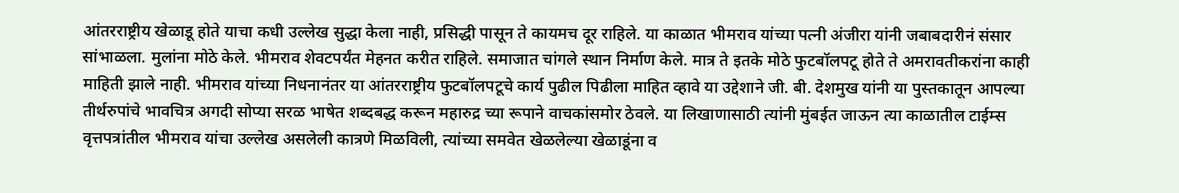आंतरराष्ट्रीय खेळाडू होते याचा कधी उल्लेख सुद्धा केला नाही, प्रसिद्धी पासून ते कायमच दूर राहिले. या काळात भीमराव यांच्या पत्नी अंजीरा यांनी जबाबदारीनं संसार सांभाळला. मुलांना मोठे केले. भीमराव शेवटपर्यंत मेहनत करीत राहिले. समाजात चांगले स्थान निर्माण केले. मात्र ते इतके मोठे फुटबॉलपटू होते ते अमरावतीकरांना काही माहिती झाले नाही. भीमराव यांच्या निधनानंतर या आंतरराष्ट्रीय फुटबॉलपटूचे कार्य पुढील पिढीला माहित व्हावे या उद्देशाने जी. बी. देशमुख यांनी या पुस्तकातून आपल्या तीर्थरुपांचे भावचित्र अगदी सोप्या सरळ भाषेत शब्दबद्ध करून महारुद्र च्या रूपाने वाचकांसमोर ठेवले. या लिखाणासाठी त्यांनी मुंबईत जाऊन त्या काळातील टाईम्स वृत्तपत्रांतील भीमराव यांचा उल्लेख असलेली कात्रणे मिळविली, त्यांच्या समवेत खेळलेल्या खेळाडूंना व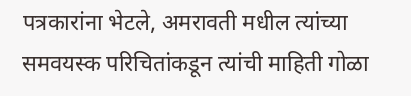पत्रकारांना भेटले, अमरावती मधील त्यांच्या समवयस्क परिचितांकडून त्यांची माहिती गोळा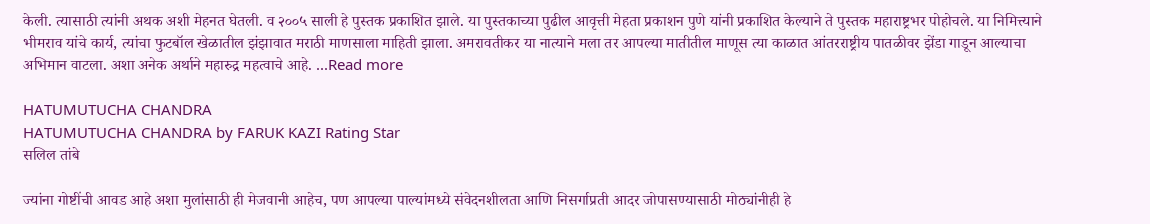केली. त्यासाठी त्यांनी अथक अशी मेहनत घेतली. व २००५ साली हे पुस्तक प्रकाशित झाले. या पुस्तकाच्या पुढील आवृत्ती मेहता प्रकाशन पुणे यांनी प्रकाशित केल्याने ते पुस्तक महाराष्ट्रभर पोहोचले. या निमित्त्याने भीमराव यांचे कार्य, त्यांचा फुटबॉल खेळातील झंझावात मराठी माणसाला माहिती झाला. अमरावतीकर या नात्याने मला तर आपल्या मातीतील माणूस त्या काळात आंतरराष्ट्रीय पातळीवर झेंडा गाडून आल्याचा अभिमान वाटला. अशा अनेक अर्थाने महारुद्र महत्वाचे आहे. ...Read more

HATUMUTUCHA CHANDRA
HATUMUTUCHA CHANDRA by FARUK KAZI Rating Star
सलिल तांबे

ज्यांना गोष्टींची आवड आहे अशा मुलांसाठी ही मेजवानी आहेच, पण आपल्या पाल्यांमध्ये संवेदनशीलता आणि निसर्गाप्रती आदर जोपासण्यासाठी मोठ्यांनीही हे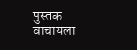पुस्तक वाचायला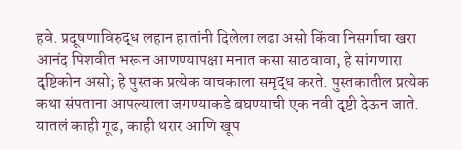हवे. प्रदूषणाविरुद्ध लहान हातांनी दिलेला लढा असो किंवा निसर्गाचा खरा आनंद पिशवीत भरून आणण्यापक्षा मनात कसा साठवावा, हे सांगणारा दृष्टिकोन असो; हे पुस्तक प्रत्येक वाचकाला समृद्ध करते. पुस्तकातील प्रत्येक कथा संपताना आपल्याला जगण्याकडे बघण्याची एक नवी दृष्टी देऊन जाते. यातलं काही गूढ, काही थरार आणि खूप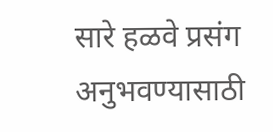सारे हळवे प्रसंग अनुभवण्यासाठी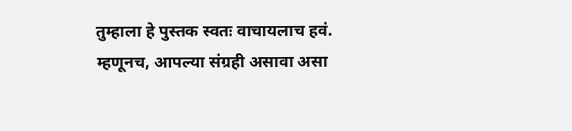तुम्हाला हे पुस्तक स्वतः वाचायलाच हवं. म्हणूनच, आपल्या संग्रही असावा असा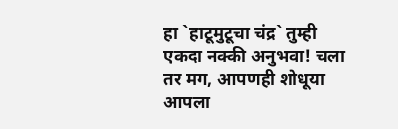हा `हाटूमुटूचा चंद्र` तुम्ही एकदा नक्की अनुभवा! चला तर मग, आपणही शोधूया आपला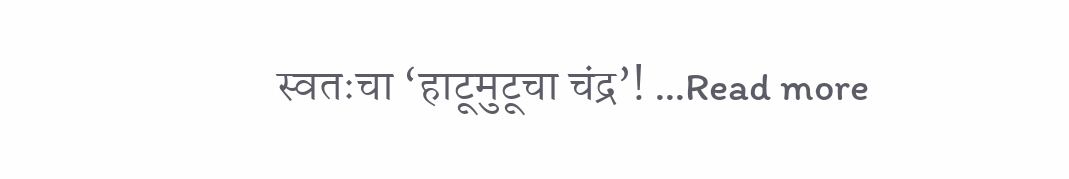स्वतःचा ‘हाटूमुटूचा चंद्र’! ...Read more